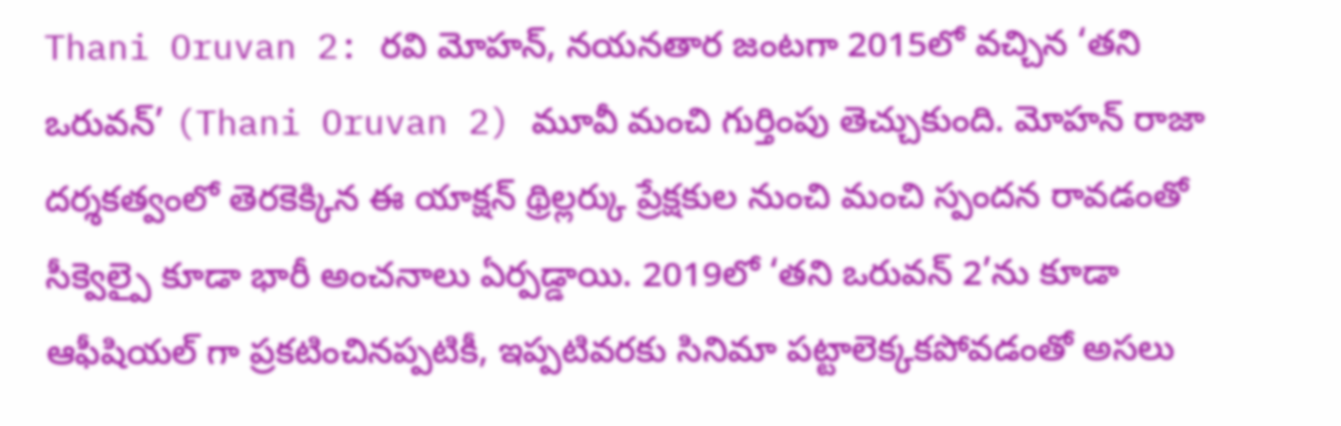Thani Oruvan 2: రవి మోహన్, నయనతార జంటగా 2015లో వచ్చిన ‘తని ఒరువన్’ (Thani Oruvan 2) మూవీ మంచి గుర్తింపు తెచ్చుకుంది. మోహన్ రాజా దర్శకత్వంలో తెరకెక్కిన ఈ యాక్షన్ థ్రిల్లర్కు ప్రేక్షకుల నుంచి మంచి స్పందన రావడంతో సీక్వెల్పై కూడా భారీ అంచనాలు ఏర్పడ్డాయి. 2019లో ‘తని ఒరువన్ 2’ను కూడా ఆఫీషియల్ గా ప్రకటించినప్పటికీ, ఇప్పటివరకు సినిమా పట్టాలెక్కకపోవడంతో అసలు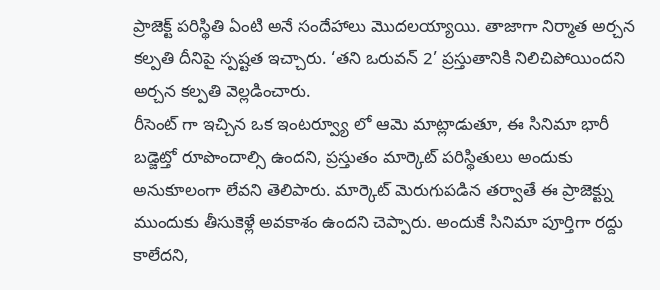ప్రాజెక్ట్ పరిస్థితి ఏంటి అనే సందేహాలు మొదలయ్యాయి. తాజాగా నిర్మాత అర్చన కల్పతి దీనిపై స్పష్టత ఇచ్చారు. ‘తని ఒరువన్ 2’ ప్రస్తుతానికి నిలిచిపోయిందని అర్చన కల్పతి వెల్లడించారు.
రీసెంట్ గా ఇచ్చిన ఒక ఇంటర్వ్యూ లో ఆమె మాట్లాడుతూ, ఈ సినిమా భారీ బడ్జెట్తో రూపొందాల్సి ఉందని, ప్రస్తుతం మార్కెట్ పరిస్థితులు అందుకు అనుకూలంగా లేవని తెలిపారు. మార్కెట్ మెరుగుపడిన తర్వాతే ఈ ప్రాజెక్ట్ను ముందుకు తీసుకెళ్లే అవకాశం ఉందని చెప్పారు. అందుకే సినిమా పూర్తిగా రద్దు కాలేదని,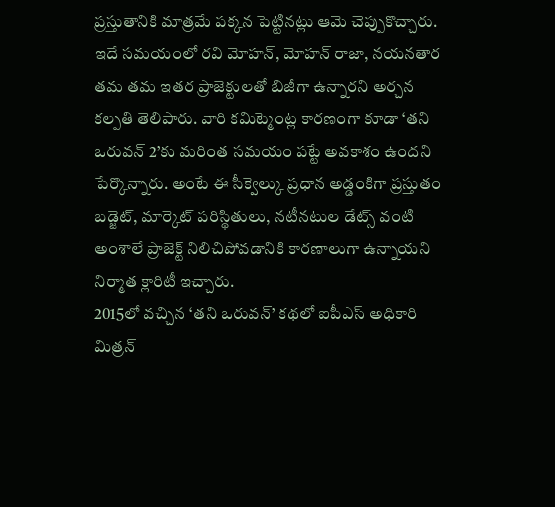ప్రస్తుతానికి మాత్రమే పక్కన పెట్టినట్లు ఆమె చెప్పుకొచ్చారు. ఇదే సమయంలో రవి మోహన్, మోహన్ రాజా, నయనతార తమ తమ ఇతర ప్రాజెక్టులతో బిజీగా ఉన్నారని అర్చన కల్పతి తెలిపారు. వారి కమిట్మెంట్ల కారణంగా కూడా ‘తని ఒరువన్ 2’కు మరింత సమయం పట్టే అవకాశం ఉందని పేర్కొన్నారు. అంటే ఈ సీక్వెల్కు ప్రధాన అడ్డంకిగా ప్రస్తుతం బడ్జెట్, మార్కెట్ పరిస్థితులు, నటీనటుల డేట్స్ వంటి అంశాలే ప్రాజెక్ట్ నిలిచిపోవడానికి కారణాలుగా ఉన్నాయని నిర్మాత క్లారిటీ ఇచ్చారు.
2015లో వచ్చిన ‘తని ఒరువన్’ కథలో ఐపీఎస్ అధికారి మిత్రన్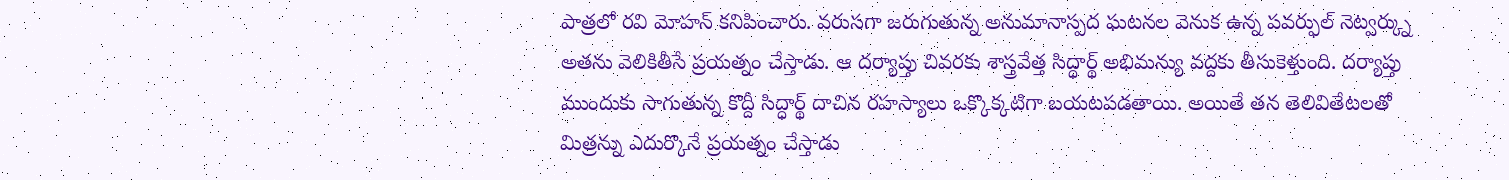పాత్రలో రవి మోహన్ కనిపించారు. వరుసగా జరుగుతున్న అనుమానాస్పద ఘటనల వెనుక ఉన్న పవర్ఫుల్ నెట్వర్క్ను అతను వెలికితీసే ప్రయత్నం చేస్తాడు. ఆ దర్యాప్తు చివరకు శాస్త్రవేత్త సిద్ధార్థ్ అభిమన్యు వద్దకు తీసుకెళ్తుంది. దర్యాప్తు ముందుకు సాగుతున్న కొద్దీ సిద్ధార్థ్ దాచిన రహస్యాలు ఒక్కొక్కటిగా బయటపడతాయి. అయితే తన తెలివితేటలతో మిత్రన్ను ఎదుర్కొనే ప్రయత్నం చేస్తాడు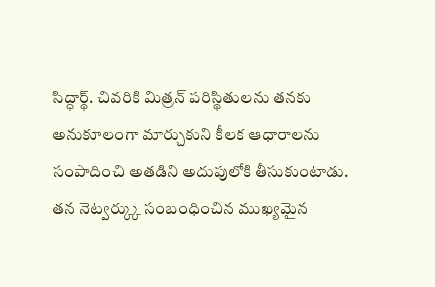సిద్ధార్థ్. చివరికి మిత్రన్ పరిస్థితులను తనకు అనుకూలంగా మార్చుకుని కీలక ఆధారాలను సంపాదించి అతడిని అదుపులోకి తీసుకుంటాడు. తన నెట్వర్క్కు సంబంధించిన ముఖ్యమైన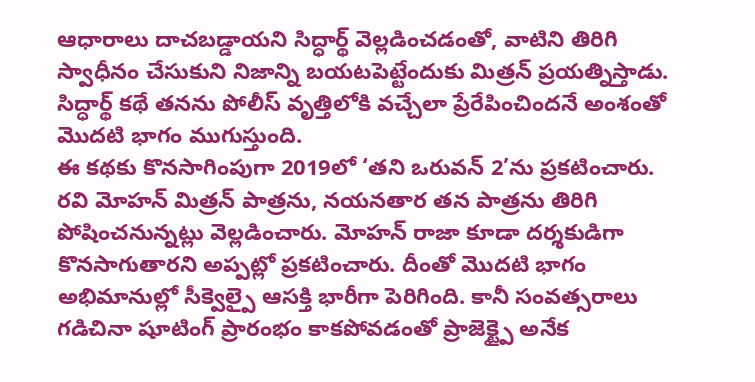ఆధారాలు దాచబడ్డాయని సిద్ధార్థ్ వెల్లడించడంతో, వాటిని తిరిగి స్వాధీనం చేసుకుని నిజాన్ని బయటపెట్టేందుకు మిత్రన్ ప్రయత్నిస్తాడు. సిద్ధార్థ్ కథే తనను పోలీస్ వృత్తిలోకి వచ్చేలా ప్రేరేపించిందనే అంశంతో మొదటి భాగం ముగుస్తుంది.
ఈ కథకు కొనసాగింపుగా 2019లో ‘తని ఒరువన్ 2’ను ప్రకటించారు. రవి మోహన్ మిత్రన్ పాత్రను, నయనతార తన పాత్రను తిరిగి పోషించనున్నట్లు వెల్లడించారు. మోహన్ రాజా కూడా దర్శకుడిగా కొనసాగుతారని అప్పట్లో ప్రకటించారు. దీంతో మొదటి భాగం అభిమానుల్లో సీక్వెల్పై ఆసక్తి భారీగా పెరిగింది. కానీ సంవత్సరాలు గడిచినా షూటింగ్ ప్రారంభం కాకపోవడంతో ప్రాజెక్ట్పై అనేక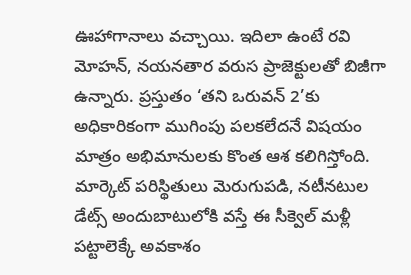ఊహాగానాలు వచ్చాయి. ఇదిలా ఉంటే రవి మోహన్, నయనతార వరుస ప్రాజెక్టులతో బిజీగా ఉన్నారు. ప్రస్తుతం ‘తని ఒరువన్ 2’కు అధికారికంగా ముగింపు పలకలేదనే విషయం మాత్రం అభిమానులకు కొంత ఆశ కలిగిస్తోంది. మార్కెట్ పరిస్థితులు మెరుగుపడి, నటీనటుల డేట్స్ అందుబాటులోకి వస్తే ఈ సీక్వెల్ మళ్లీ పట్టాలెక్కే అవకాశం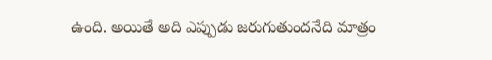ఉంది. అయితే అది ఎప్పుడు జరుగుతుందనేది మాత్రం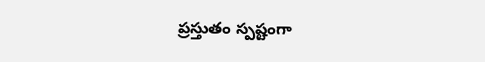ప్రస్తుతం స్పష్టంగా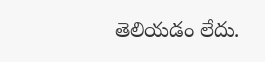తెలియడం లేదు.